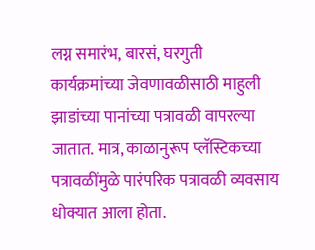लग्न समारंभ, बारसं, घरगुती कार्यक्रमांच्या जेवणावळीसाठी माहुली झाडांच्या पानांच्या पत्रावळी वापरल्या जातात. मात्र, काळानुरूप प्लॅस्टिकच्या पत्रावळींमुळे पारंपरिक पत्रावळी व्यवसाय धोक्यात आला होता.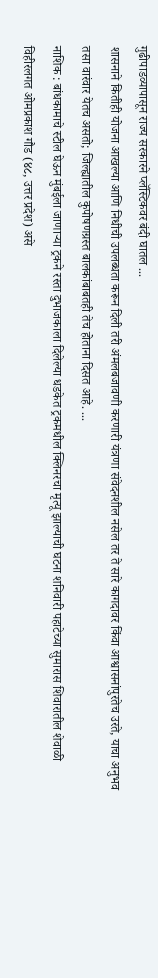गुढीपाडव्यापासून राज्य सरकारने प्लॅस्टिकवर बंदी घातल ...
शासनाने कितीही योजना आखल्या आणि निधीची उपलब्धता करून दिली तरी अंमलबजावणी करणारी यंत्रणा संवेदनशील नसेल तर ते सारे कागदावर किंवा आश्वासनांपुरतेच उरते, याचा अनुभव तसा वारंवार येतच असतो; जिल्ह्यातील कुपोषणग्रस्त बालकांबाबतही तेच होताना दिसत आहे. ...
नाशिक : बांधकामाचे स्टील घेऊन मुंबईला जाणाऱ्या ट्रकने रस्ता दुभाजकाला दिलेल्या धडकेत ट्रकमधील क्लिनरचा मृत्यू झाल्याची घटना शनिवारी पहाटेच्या सुमारास शिवारातील शेवाळी विहीरलगत ओमप्रकाश गौड (४८, उत्तर प्रदेश) असे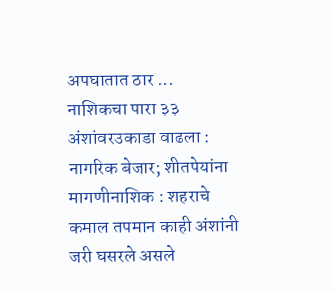अपघातात ठार ...
नाशिकचा पारा ३३ अंशांवरउकाडा वाढला : नागरिक बेजार; शीतपेयांना मागणीनाशिक : शहराचे कमाल तपमान काही अंशांनी जरी घसरले असले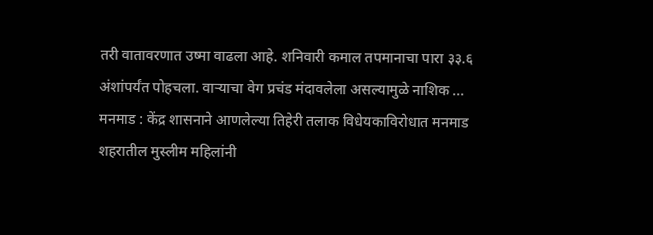तरी वातावरणात उष्मा वाढला आहे. शनिवारी कमाल तपमानाचा पारा ३३.६ अंशांपर्यंत पोहचला. वाऱ्याचा वेग प्रचंड मंदावलेला असल्यामुळे नाशिक ...
मनमाड : केंद्र शासनाने आणलेल्या तिहेरी तलाक विधेयकाविरोधात मनमाड शहरातील मुस्लीम महिलांनी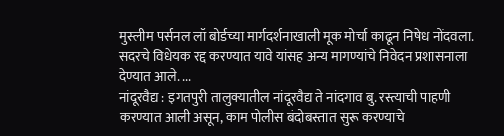मुस्लीम पर्सनल लॉ बोर्डच्या मार्गदर्शनाखाली मूक मोर्चा काढून निषेध नोंदवला. सदरचे विधेयक रद्द करण्यात यावे यांसह अन्य मागण्यांचे निवेदन प्रशासनाला देण्यात आले. ...
नांदूरवैद्य : इगतपुरी तालुक्यातील नांदूरवैद्य ते नांदगाव बु. रस्त्याची पाहणी करण्यात आली असून, काम पोलीस बंदोबस्तात सुरू करण्याचे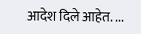आदेश दिले आहेत. ...